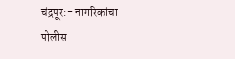चंद्रपूर:- नागरिकांचा पोलीस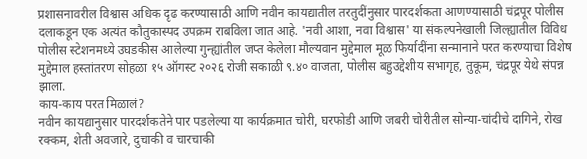प्रशासनावरील विश्वास अधिक दृढ करण्यासाठी आणि नवीन कायद्यातील तरतुदींनुसार पारदर्शकता आणण्यासाठी चंद्रपूर पोलीस दलाकडून एक अत्यंत कौतुकास्पद उपक्रम राबविला जात आहे. 'नवी आशा, नवा विश्वास' या संकल्पनेखाली जिल्ह्यातील विविध पोलीस स्टेशनमध्ये उघडकीस आलेल्या गुन्ह्यांतील जप्त केलेला मौल्यवान मुद्देमाल मूळ फिर्यादींना सन्मानाने परत करण्याचा विशेष मुद्देमाल हस्तांतरण सोहळा १५ ऑगस्ट २०२६ रोजी सकाळी ९.४० वाजता, पोलीस बहुउद्देशीय सभागृह, तुकूम, चंद्रपूर येथे संपन्न झाला.
काय-काय परत मिळालं?
नवीन कायद्यानुसार पारदर्शकतेने पार पडलेल्या या कार्यक्रमात चोरी, घरफोडी आणि जबरी चोरीतील सोन्या-चांदीचे दागिने, रोख रक्कम, शेती अवजारे, दुचाकी व चारचाकी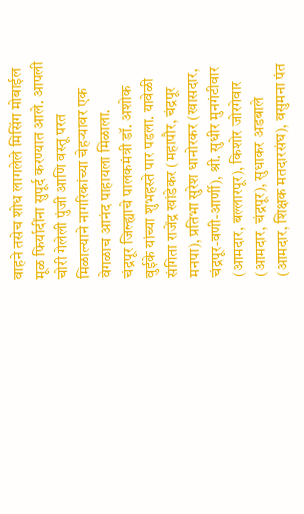वाहने तसेच शोध लागलेले मिसिंग मोबाईल मूळ फिर्यादींना सुपूर्द करण्यात आले. आपली चोरी गेलेली पुंजी आणि वस्तू परत मिळाल्याने नागरिकांच्या चेहऱ्यावर एक वेगळाच आनंद पाहायला मिळाला.
चंद्रपूर जिल्ह्याचे पालकमंत्री डॉ. अशोक वुईके यांच्या शुभहस्ते पार पडला. यावेळी संगिता राजेंद्र खांडेकर (महापौर, चंद्रपूर मनपा), प्रतिभा सुरेश धानोरकर (खासदार, चंद्रपूर-वणी-आर्णी), श्री. सुधीर मुनगंटीवार (आमदार, बल्लारपूर), किशोर जोरगेवार (आमदार, चंद्रपूर), सुधाकर अडबाले (आमदार, शिक्षक मतदारसंघ), वसुमना पंत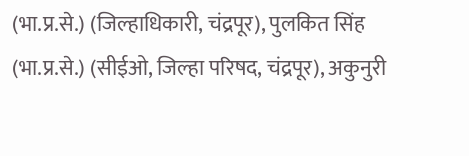(भा.प्र.से.) (जिल्हाधिकारी, चंद्रपूर), पुलकित सिंह (भा.प्र.से.) (सीईओ, जिल्हा परिषद, चंद्रपूर), अकुनुरी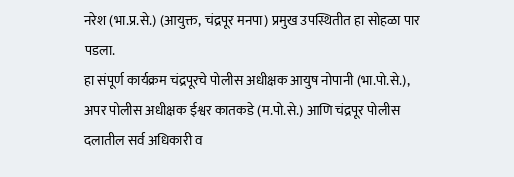नरेश (भा.प्र.से.) (आयुक्त, चंद्रपूर मनपा) प्रमुख उपस्थितीत हा सोहळा पार पडला.
हा संपूर्ण कार्यक्रम चंद्रपूरचे पोलीस अधीक्षक आयुष नोपानी (भा.पो.से.), अपर पोलीस अधीक्षक ईश्वर कातकडे (म.पो.से.) आणि चंद्रपूर पोलीस दलातील सर्व अधिकारी व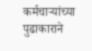कर्मचाऱ्यांच्या पुढाकाराने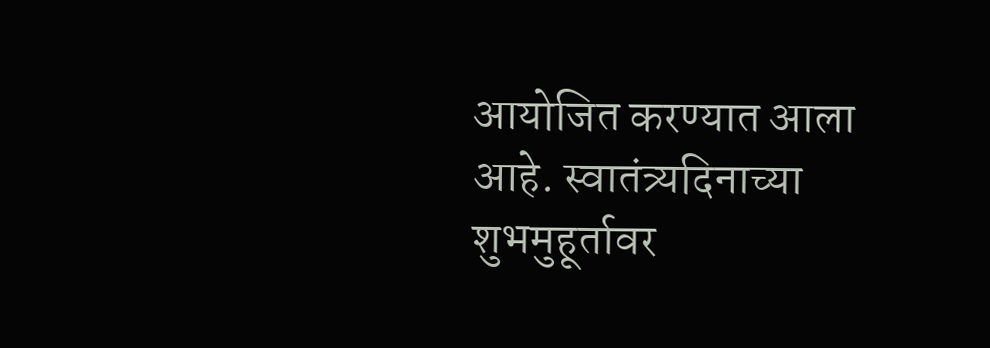आयोजित करण्यात आला आहे. स्वातंत्र्यदिनाच्या शुभमुहूर्तावर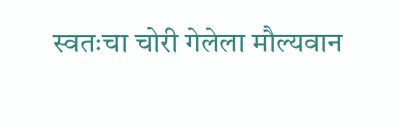स्वतःचा चोरी गेलेला मौल्यवान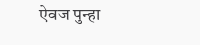ऐवज पुन्हा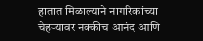हातात मिळाल्याने नागरिकांच्या चेहऱ्यावर नक्कीच आनंद आणि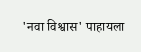'नवा विश्वास' पाहायला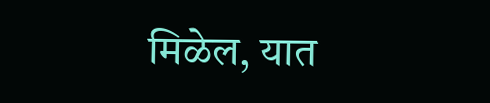मिळेल, यात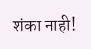शंका नाही!